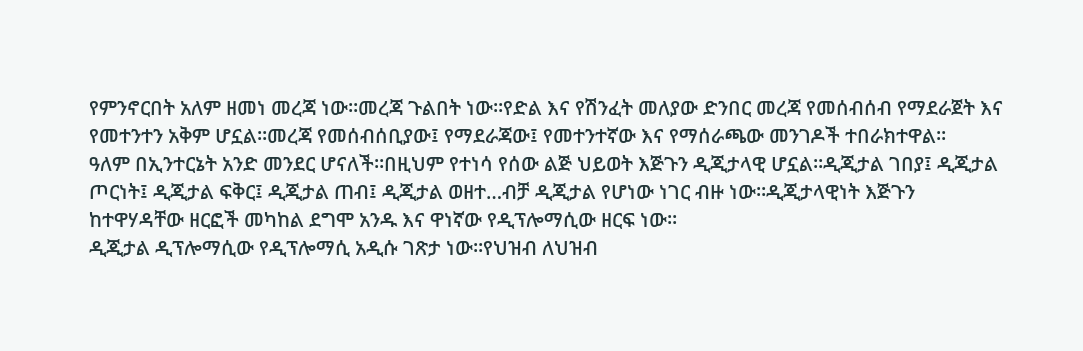የምንኖርበት አለም ዘመነ መረጃ ነው።መረጃ ጉልበት ነው።የድል እና የሽንፈት መለያው ድንበር መረጃ የመሰብሰብ የማደራጀት እና የመተንተን አቅም ሆኗል።መረጃ የመሰብሰቢያው፤ የማደራጃው፤ የመተንተኛው እና የማሰራጫው መንገዶች ተበራክተዋል።
ዓለም በኢንተርኔት አንድ መንደር ሆናለች።በዚህም የተነሳ የሰው ልጅ ህይወት እጅጉን ዲጂታላዊ ሆኗል።ዲጂታል ገበያ፤ ዲጂታል ጦርነት፤ ዲጂታል ፍቅር፤ ዲጂታል ጠብ፤ ዲጂታል ወዘተ…ብቻ ዲጂታል የሆነው ነገር ብዙ ነው።ዲጂታላዊነት እጅጉን ከተዋሃዳቸው ዘርፎች መካከል ደግሞ አንዱ እና ዋነኛው የዲፕሎማሲው ዘርፍ ነው።
ዲጂታል ዲፕሎማሲው የዲፕሎማሲ አዲሱ ገጽታ ነው።የህዝብ ለህዝብ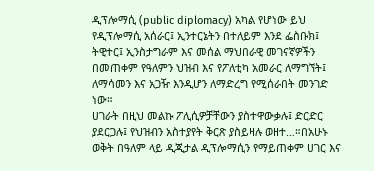ዲፕሎማሲ (public diplomacy) አካል የሆነው ይህ የዲፕሎማሲ አሰራር፤ ኢንተርኔትን በተለይም እንደ ፌስቡክ፤ ትዊተር፤ ኢንስታግራም እና መሰል ማህበራዊ መገናኛዎችን በመጠቀም የዓለምን ህዝብ እና የፖለቲካ አመራር ለማግኘት፤ ለማሳመን እና አጋዥ እንዲሆን ለማድረግ የሚሰራበት መንገድ ነው።
ሀገራት በዚህ መልኩ ፖሊሲዎቻቸውን ያስተዋውቃሉ፤ ድርድር ያደርጋሉ፤ የህዝብን አስተያየት ቅርጽ ያስይዛሉ ወዘተ…።በአሁኑ ወቅት በዓለም ላይ ዲጂታል ዲፕሎማሲን የማይጠቀም ሀገር እና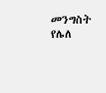መንግስት የሌለ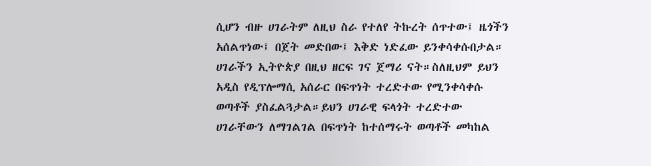ሲሆን ብዙ ሀገራትም ለዚህ ስራ የተለየ ትኩረት ሰጥተው፤ ዜጎችን አሰልጥነው፤ በጀት መድበው፤ እቅድ ነድፈው ይንቀሳቀሱበታል።
ሀገራችን ኢትዮጵያ በዚህ ዘርፍ ገና ጀማሪ ናት።ስለዚህም ይህን አዲስ የዲፕሎማሲ አሰራር በፍጥነት ተረድተው የሚንቀሳቀሱ ወጣቶች ያስፈልጓታል።ይህን ሀገራዊ ፍላጎት ተረድተው ሀገራቸውን ለማገልገል በፍጥነት ከተሰማሩት ወጣቶች መካከል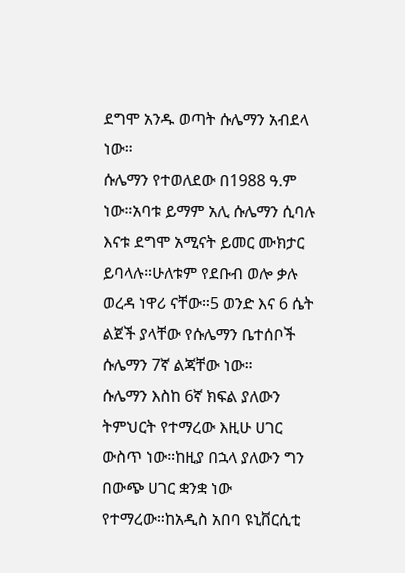ደግሞ አንዱ ወጣት ሱሌማን አብደላ ነው።
ሱሌማን የተወለደው በ1988 ዓ.ም ነው።አባቱ ይማም አሊ ሱሌማን ሲባሉ እናቱ ደግሞ አሚናት ይመር ሙክታር ይባላሉ።ሁለቱም የደቡብ ወሎ ቃሉ ወረዳ ነዋሪ ናቸው።5 ወንድ እና 6 ሴት ልጀች ያላቸው የሱሌማን ቤተሰቦች ሱሌማን 7ኛ ልጃቸው ነው።
ሱሌማን እስከ 6ኛ ክፍል ያለውን ትምህርት የተማረው እዚሁ ሀገር ውስጥ ነው።ከዚያ በኋላ ያለውን ግን በውጭ ሀገር ቋንቋ ነው የተማረው።ከአዲስ አበባ ዩኒቨርሲቲ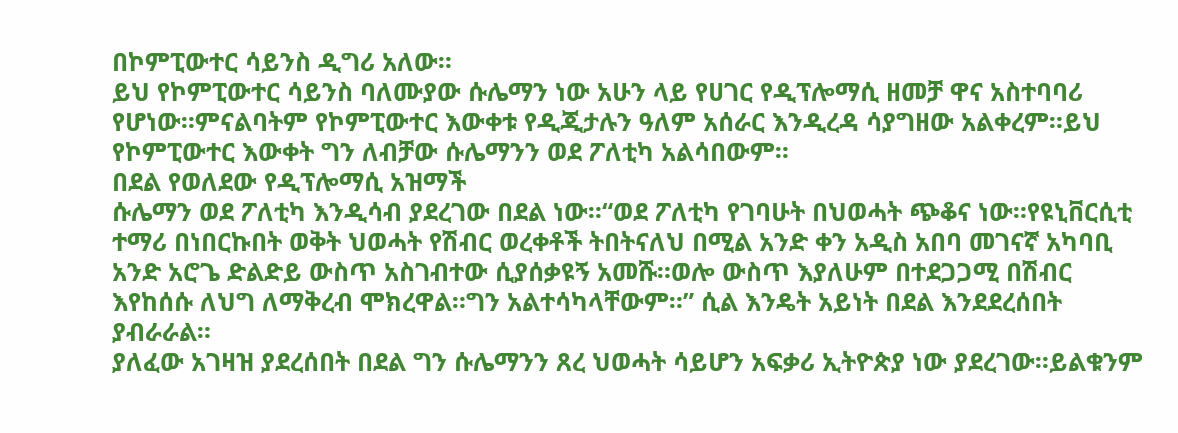በኮምፒውተር ሳይንስ ዲግሪ አለው።
ይህ የኮምፒውተር ሳይንስ ባለሙያው ሱሌማን ነው አሁን ላይ የሀገር የዲፕሎማሲ ዘመቻ ዋና አስተባባሪ የሆነው።ምናልባትም የኮምፒውተር እውቀቱ የዲጂታሉን ዓለም አሰራር እንዲረዳ ሳያግዘው አልቀረም።ይህ የኮምፒውተር እውቀት ግን ለብቻው ሱሌማንን ወደ ፖለቲካ አልሳበውም።
በደል የወለደው የዲፕሎማሲ አዝማች
ሱሌማን ወደ ፖለቲካ እንዲሳብ ያደረገው በደል ነው።“ወደ ፖለቲካ የገባሁት በህወሓት ጭቆና ነው።የዩኒቨርሲቲ ተማሪ በነበርኩበት ወቅት ህወሓት የሽብር ወረቀቶች ትበትናለህ በሚል አንድ ቀን አዲስ አበባ መገናኛ አካባቢ አንድ አሮጌ ድልድይ ውስጥ አስገብተው ሲያሰቃዩኝ አመሹ።ወሎ ውስጥ እያለሁም በተደጋጋሚ በሽብር እየከሰሱ ለህግ ለማቅረብ ሞክረዋል።ግን አልተሳካላቸውም።” ሲል እንዴት አይነት በደል እንደደረሰበት ያብራራል።
ያለፈው አገዛዝ ያደረሰበት በደል ግን ሱሌማንን ጸረ ህወሓት ሳይሆን አፍቃሪ ኢትዮጵያ ነው ያደረገው።ይልቁንም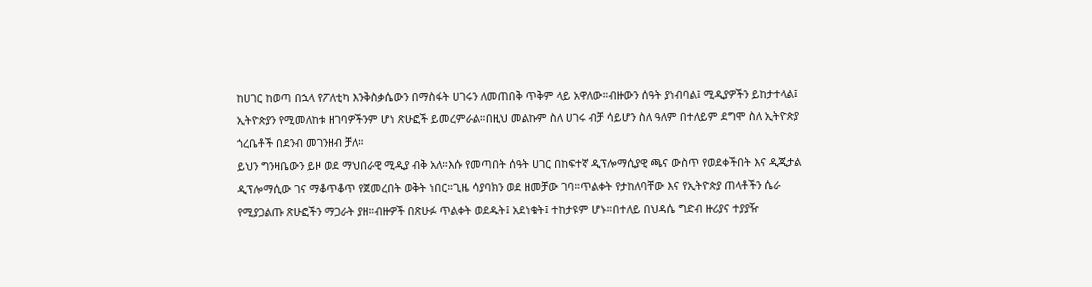ከሀገር ከወጣ በኋላ የፖለቲካ እንቅስቃሴውን በማስፋት ሀገሩን ለመጠበቅ ጥቅም ላይ አዋለው።ብዙውን ሰዓት ያነብባል፤ ሚዲያዎችን ይከታተላል፤ ኢትዮጵያን የሚመለከቱ ዘገባዎችንም ሆነ ጽሁፎች ይመረምራል።በዚህ መልኩም ስለ ሀገሩ ብቻ ሳይሆን ስለ ዓለም በተለይም ደግሞ ስለ ኢትዮጵያ ጎረቤቶች በደንብ መገንዘብ ቻለ።
ይህን ግንዛቤውን ይዞ ወደ ማህበራዊ ሚዲያ ብቅ አለ።እሱ የመጣበት ሰዓት ሀገር በከፍተኛ ዲፕሎማሲያዊ ጫና ውስጥ የወደቀችበት እና ዲጂታል ዲፕሎማሲው ገና ማቆጥቆጥ የጀመረበት ወቅት ነበር።ጊዜ ሳያባክን ወደ ዘመቻው ገባ።ጥልቀት የታከለባቸው እና የኢትዮጵያ ጠላቶችን ሴራ የሚያጋልጡ ጽሁፎችን ማጋራት ያዘ።ብዙዎች በጽሁፉ ጥልቀት ወደዱት፤ አደነቁት፤ ተከታዩም ሆኑ።በተለይ በህዳሴ ግድብ ዙሪያና ተያያዥ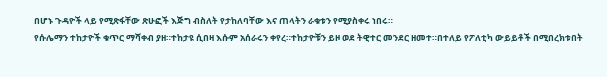በሆኑ ጉዳዮች ላይ የሚጽፋቸው ጽሁፎች እጅግ ብስለት የታከለባቸው እና ጠላትን ራቁቱን የሚያስቀሩ ነበሩ።
የሱሌማን ተከታዮች ቁጥር ማሻቀብ ያዘ።ተከታዩ ሲበዛ እሱም አሰራሩን ቀየረ።ተከታዮቹን ይዞ ወደ ትዊተር መንደር ዘመተ።በተለይ የፖለቲካ ውይይቶች በሚበረክቱበት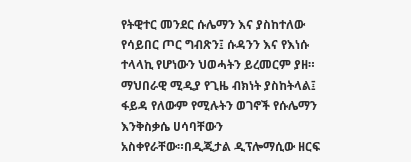የትዊተር መንደር ሱሌማን እና ያስከተለው የሳይበር ጦር ግብጽን፤ ሱዳንን እና የእነሱ ተላላኪ የሆነውን ህወሓትን ይረመርም ያዘ።
ማህበራዊ ሚዲያ የጊዜ ብክነት ያስከትላል፤ ፋይዳ የለውም የሚሉትን ወገኖች የሱሌማን እንቅስቃሴ ሀሳባቸውን አስቀየራቸው።በዲጂታል ዲፕሎማሲው ዘርፍ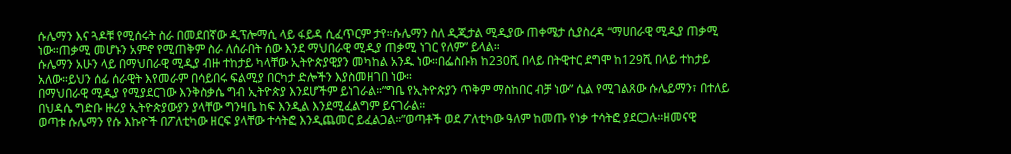ሱሌማን እና ጓዶቹ የሚሰሩት ስራ በመደበኛው ዲፕሎማሲ ላይ ፋይዳ ሲፈጥርም ታየ።ሱሌማን ስለ ዲጂታል ሚዲያው ጠቀሜታ ሲያስረዳ “ማሀበራዊ ሚዲያ ጠቃሚ ነው።ጠቃሚ መሆኑን አምኖ የሚጠቅም ስራ ለሰራበት ሰው እንደ ማህበራዊ ሚዲያ ጠቃሚ ነገር የለም” ይላል።
ሱሌማን አሁን ላይ በማህበራዊ ሚዲያ ብዙ ተከታይ ካላቸው ኢትዮጵያዊያን መካከል አንዱ ነው።በፌስቡክ ከ230ሺ በላይ በትዊተር ደግሞ ከ129ሺ በላይ ተከታይ አለው።ይህን ሰፊ ሰራዊት እየመራም በሳይበሩ ፍልሚያ በርካታ ድሎችን እያስመዘገበ ነው።
በማህበራዊ ሚዲያ የሚያደርገው እንቅስቃሴ ግብ ኢትዮጵያ እንደሆችም ይነገራል።”ግቤ የኢትዮጵያን ጥቅም ማስከበር ብቻ ነው” ሲል የሚገልጸው ሱሌይማን፣ በተለይ በህዳሴ ግድቡ ዙሪያ ኢትዮጵያውያን ያላቸው ግንዛቤ ከፍ እንዲል እንደሚፈልግም ይናገራል።
ወጣቱ ሱሌማን የሱ እኩዮች በፖለቲካው ዘርፍ ያላቸው ተሳትፎ እንዲጨመር ይፈልጋል።”ወጣቶች ወደ ፖለቲካው ዓለም ከመጡ የነቃ ተሳትፎ ያደርጋሉ።ዘመናዊ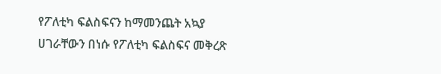የፖለቲካ ፍልስፍናን ከማመንጨት አኳያ ሀገራቸውን በነሱ የፖለቲካ ፍልስፍና መቅረጽ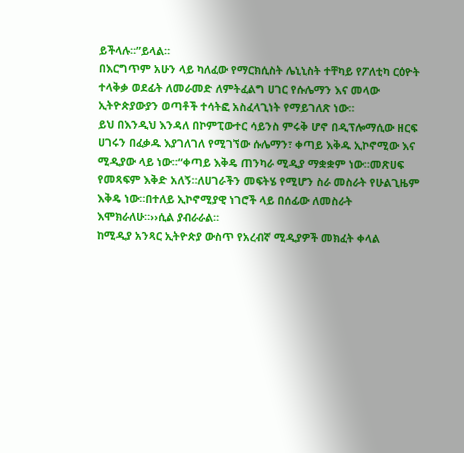ይችላሉ።”ይላል።
በእርግጥም አሁን ላይ ካለፈው የማርክሲስት ሌኒኒስት ተቸካይ የፖለቲካ ርዕዮት ተላቅቃ ወደፊት ለመራመድ ለምትፈልግ ሀገር የሱሌማን እና መላው ኢትዮጵያውያን ወጣቶች ተሳትፎ አስፈላጊነት የማይገለጽ ነው።
ይህ በእንዲህ እንዳለ በኮምፒውተር ሳይንስ ምሩቅ ሆኖ በዲፕሎማሲው ዘርፍ ሀገሩን በፈቃዱ እያገለገለ የሚገኘው ሱሌማን፣ ቀጣይ እቅዱ ኢኮኖሚው እና ሚዲያው ላይ ነው።“ቀጣይ እቅዴ ጠንካራ ሚዲያ ማቋቋም ነው።መጽሀፍ የመጻፍም እቅድ አለኝ።ለሀገራችን መፍትሄ የሚሆን ስራ መስራት የሁልጊዜም እቅዴ ነው።በተለይ ኢኮኖሚያዊ ነገሮች ላይ በሰፊው ለመስራት እሞክራለሁ።››ሲል ያብራራል።
ከሚዲያ አንጻር ኢትዮጵያ ውስጥ የአረብኛ ሚዲያዎች መክፈት ቀላል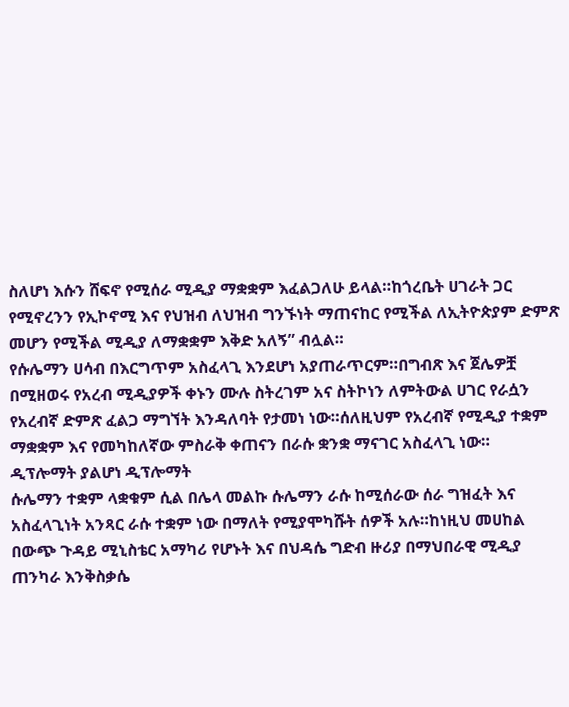ስለሆነ እሱን ሸፍኖ የሚሰራ ሚዲያ ማቋቋም እፈልጋለሁ ይላል።ከጎረቤት ሀገራት ጋር የሚኖረንን የኢኮኖሚ እና የህዝብ ለህዝብ ግንኙነት ማጠናከር የሚችል ለኢትዮጵያም ድምጽ መሆን የሚችል ሚዲያ ለማቋቋም እቅድ አለኝ” ብሏል።
የሱሌማን ሀሳብ በእርግጥም አስፈላጊ እንደሆነ አያጠራጥርም።በግብጽ እና ጀሌዎቿ በሚዘወሩ የአረብ ሚዲያዎች ቀኑን ሙሉ ስትረገም አና ስትኮነን ለምትውል ሀገር የራሷን የአረብኛ ድምጽ ፈልጋ ማግኘት እንዳለባት የታመነ ነው።ሰለዚህም የአረብኛ የሚዲያ ተቋም ማቋቋም እና የመካከለኛው ምስራቅ ቀጠናን በራሱ ቋንቋ ማናገር አስፈላጊ ነው።
ዲፕሎማት ያልሆነ ዲፕሎማት
ሱሌማን ተቋም ላቋቁም ሲል በሌላ መልኩ ሱሌማን ራሱ ከሚሰራው ሰራ ግዝፈት እና አስፈላጊነት አንጻር ራሱ ተቋም ነው በማለት የሚያሞካሹት ሰዎች አሉ።ከነዚህ መሀከል በውጭ ጉዳይ ሚኒስቴር አማካሪ የሆኑት እና በህዳሴ ግድብ ዙሪያ በማህበራዊ ሚዲያ ጠንካራ እንቅስቃሴ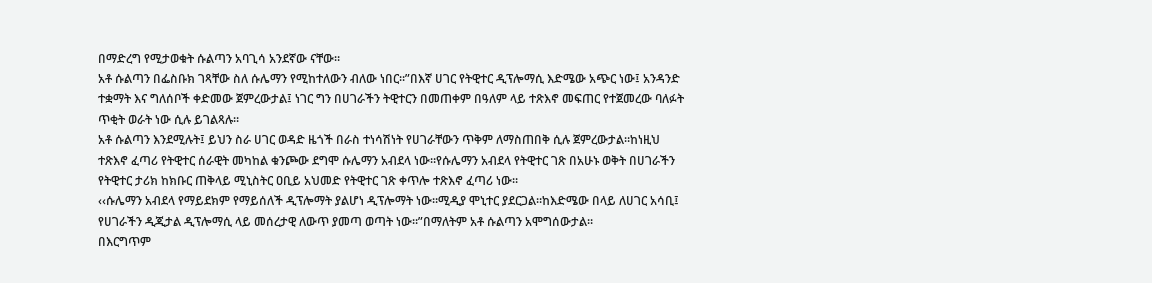በማድረግ የሚታወቁት ሱልጣን አባጊሳ አንደኛው ናቸው።
አቶ ሱልጣን በፌስቡክ ገጻቸው ስለ ሱሌማን የሚከተለውን ብለው ነበር።”በእኛ ሀገር የትዊተር ዲፕሎማሲ እድሜው አጭር ነው፤ አንዳንድ ተቋማት እና ግለሰቦች ቀድመው ጀምረውታል፤ ነገር ግን በሀገራችን ትዊተርን በመጠቀም በዓለም ላይ ተጽእኖ መፍጠር የተጀመረው ባለፉት ጥቂት ወራት ነው ሲሉ ይገልጻሉ።
አቶ ሱልጣን እንደሚሉት፤ ይህን ስራ ሀገር ወዳድ ዜጎች በራስ ተነሳሽነት የሀገራቸውን ጥቅም ለማስጠበቅ ሲሉ ጀምረውታል።ከነዚህ ተጽእኖ ፈጣሪ የትዊተር ሰራዊት መካከል ቁንጮው ደግሞ ሱሌማን አብደላ ነው።የሱሌማን አብደላ የትዊተር ገጽ በአሁኑ ወቅት በሀገራችን የትዊተር ታሪክ ከክቡር ጠቅላይ ሚኒስትር ዐቢይ አህመድ የትዊተር ገጽ ቀጥሎ ተጽእኖ ፈጣሪ ነው።
‹‹ሱሌማን አብደላ የማይደክም የማይሰለች ዲፕሎማት ያልሆነ ዲፕሎማት ነው።ሚዲያ ሞኒተር ያደርጋል።ከእድሜው በላይ ለሀገር አሳቢ፤ የሀገራችን ዲጂታል ዲፕሎማሲ ላይ መሰረታዊ ለውጥ ያመጣ ወጣት ነው።”በማለትም አቶ ሱልጣን አሞግሰውታል።
በእርግጥም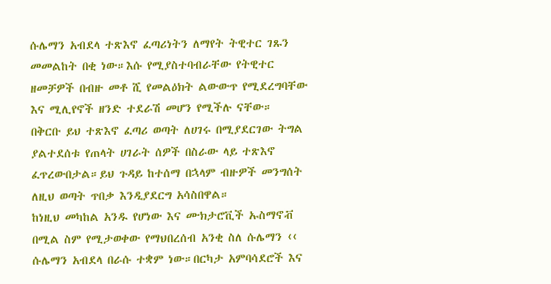ሱሌማን አብደላ ተጽእኖ ፈጣሪነትን ለማየት ትዊተር ገጹን መመልከት በቂ ነው።እሱ የሚያስተባብራቸው የትዊተር ዘመቻዎች በብዙ መቶ ሺ የመልዕክት ልውውጥ የሚደረግባቸው እና ሚሊየኖች ዘንድ ተደራሽ መሆን የሚችሉ ናቸው።
በቅርቡ ይህ ተጽእኖ ፈጣሪ ወጣት ለሀገሩ በሚያደርገው ትግል ያልተደሰቱ የጠላት ሀገራት ሰዎች በስራው ላይ ተጽእኖ ፈጥረውበታል።ይህ ጉዳይ ከተሰማ በኋላም ብዙዎች መንግሰት ለዚህ ወጣት ጥበቃ እንዲያደርግ አሳስበዋል።
ከነዚህ መካከል አንዱ የሆነው እና ሙክታሮቪች ኡስማኖቭ በሚል ስም የሚታወቀው የማህበረሰብ አንቂ ስለ ሱሌማን ‹‹ ሱሌማን አብደላ በራሱ ተቋም ነው።በርካታ አምባሳደሮች እና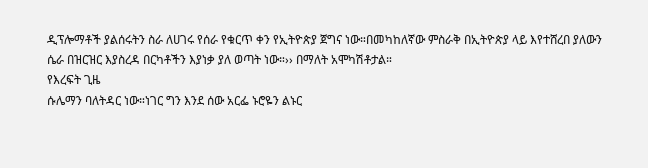ዲፕሎማቶች ያልሰሩትን ስራ ለሀገሩ የሰራ የቁርጥ ቀን የኢትዮጵያ ጀግና ነው።በመካከለኛው ምስራቅ በኢትዮጵያ ላይ እየተሸረበ ያለውን ሴራ በዝርዝር እያስረዳ በርካቶችን እያነቃ ያለ ወጣት ነው።›› በማለት አሞካሽቶታል።
የእረፍት ጊዜ
ሱሌማን ባለትዳር ነው።ነገር ግን እንደ ሰው አርፌ ኑሮዬን ልኑር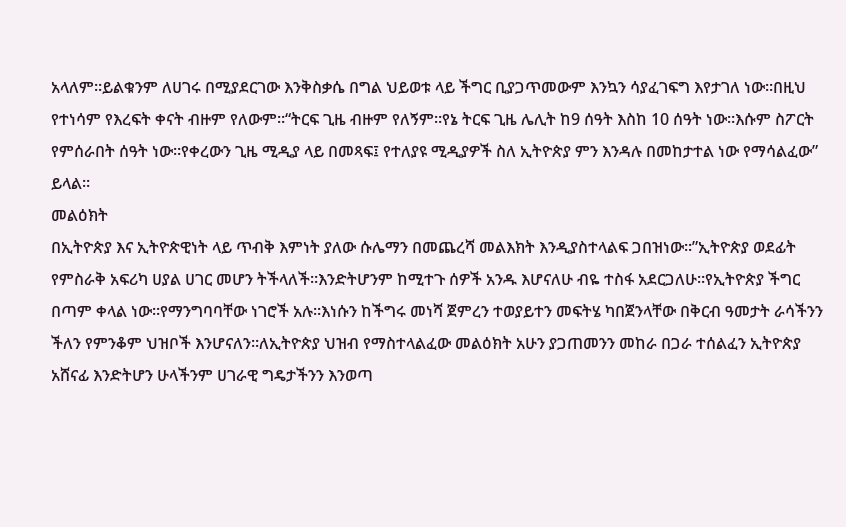አላለም።ይልቁንም ለሀገሩ በሚያደርገው እንቅስቃሴ በግል ህይወቱ ላይ ችግር ቢያጋጥመውም እንኳን ሳያፈገፍግ እየታገለ ነው።በዚህ የተነሳም የእረፍት ቀናት ብዙም የለውም።“ትርፍ ጊዜ ብዙም የለኝም።የኔ ትርፍ ጊዜ ሌሊት ከ9 ሰዓት እስከ 10 ሰዓት ነው።እሱም ስፖርት የምሰራበት ሰዓት ነው።የቀረውን ጊዜ ሚዲያ ላይ በመጻፍ፤ የተለያዩ ሚዲያዎች ስለ ኢትዮጵያ ምን እንዳሉ በመከታተል ነው የማሳልፈው” ይላል።
መልዕክት
በኢትዮጵያ እና ኢትዮጵዊነት ላይ ጥብቅ እምነት ያለው ሱሌማን በመጨረሻ መልእክት እንዲያስተላልፍ ጋበዝነው።”ኢትዮጵያ ወደፊት የምስራቅ አፍሪካ ሀያል ሀገር መሆን ትችላለች።እንድትሆንም ከሚተጉ ሰዎች አንዱ እሆናለሁ ብዬ ተስፋ አደርጋለሁ።የኢትዮጵያ ችግር በጣም ቀላል ነው።የማንግባባቸው ነገሮች አሉ።እነሱን ከችግሩ መነሻ ጀምረን ተወያይተን መፍትሄ ካበጀንላቸው በቅርብ ዓመታት ራሳችንን ችለን የምንቆም ህዝቦች እንሆናለን።ለኢትዮጵያ ህዝብ የማስተላልፈው መልዕክት አሁን ያጋጠመንን መከራ በጋራ ተሰልፈን ኢትዮጵያ አሸናፊ እንድትሆን ሁላችንም ሀገራዊ ግዴታችንን እንወጣ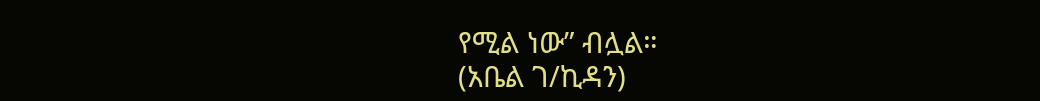የሚል ነው” ብሏል።
(አቤል ገ/ኪዳን)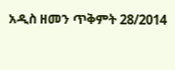አዲስ ዘመን ጥቅምት 28/2014